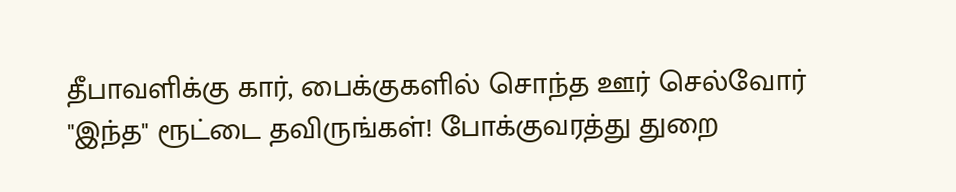தீபாவளிக்கு கார், பைக்குகளில் சொந்த ஊர் செல்வோர் "இந்த" ரூட்டை தவிருங்கள்! போக்குவரத்து துறை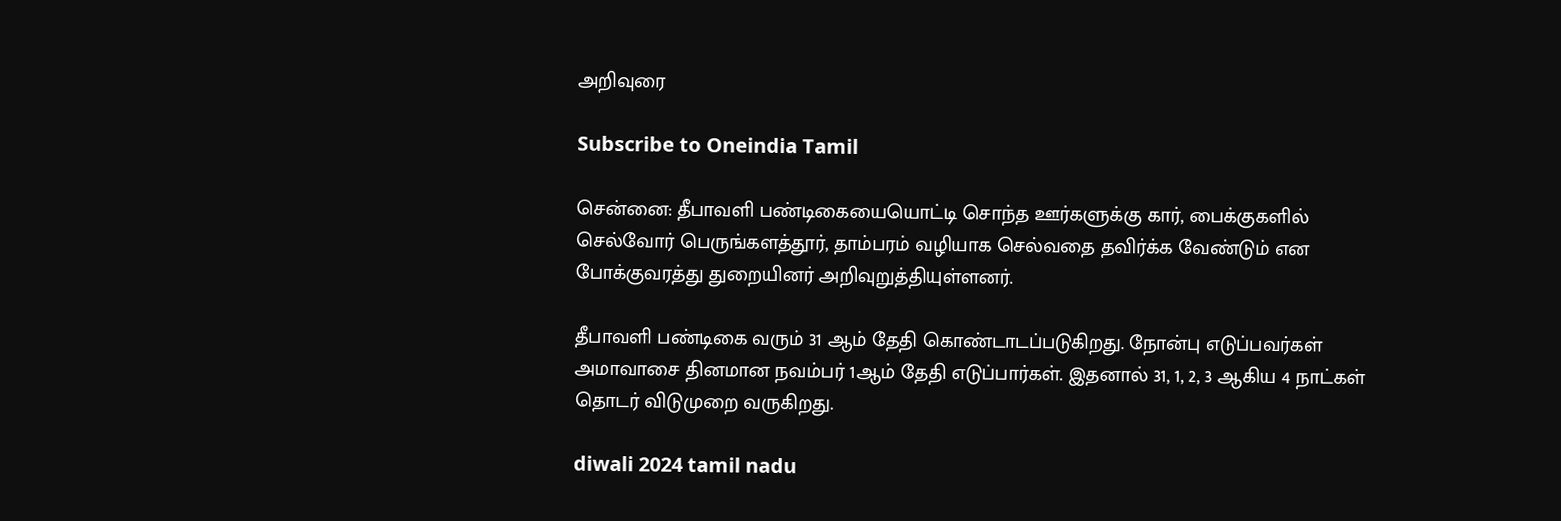அறிவுரை

Subscribe to Oneindia Tamil

சென்னை: தீபாவளி பண்டிகையையொட்டி சொந்த ஊர்களுக்கு கார், பைக்குகளில் செல்வோர் பெருங்களத்தூர், தாம்பரம் வழியாக செல்வதை தவிர்க்க வேண்டும் என போக்குவரத்து துறையினர் அறிவுறுத்தியுள்ளனர்.

தீபாவளி பண்டிகை வரும் 31 ஆம் தேதி கொண்டாடப்படுகிறது. நோன்பு எடுப்பவர்கள் அமாவாசை தினமான நவம்பர் 1ஆம் தேதி எடுப்பார்கள். இதனால் 31, 1, 2, 3 ஆகிய 4 நாட்கள் தொடர் விடுமுறை வருகிறது.

diwali 2024 tamil nadu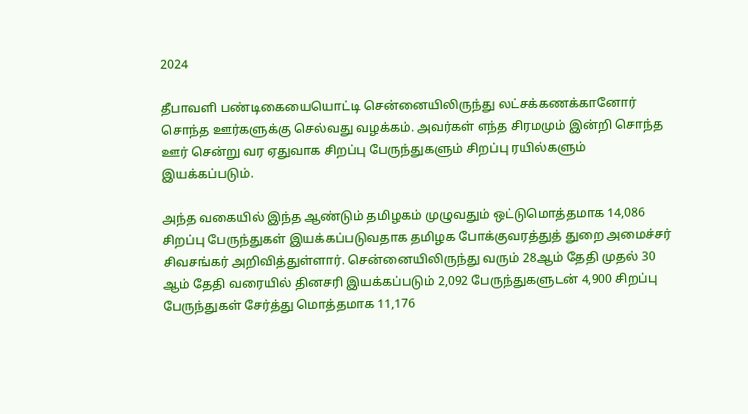2024

தீபாவளி பண்டிகையையொட்டி சென்னையிலிருந்து லட்சக்கணக்கானோர் சொந்த ஊர்களுக்கு செல்வது வழக்கம். அவர்கள் எந்த சிரமமும் இன்றி சொந்த ஊர் சென்று வர ஏதுவாக சிறப்பு பேருந்துகளும் சிறப்பு ரயில்களும் இயக்கப்படும்.

அந்த வகையில் இந்த ஆண்டும் தமிழகம் முழுவதும் ஒட்டுமொத்தமாக 14,086 சிறப்பு பேருந்துகள் இயக்கப்படுவதாக தமிழக போக்குவரத்துத் துறை அமைச்சர் சிவசங்கர் அறிவித்துள்ளார். சென்னையிலிருந்து வரும் 28ஆம் தேதி முதல் 30 ஆம் தேதி வரையில் தினசரி இயக்கப்படும் 2,092 பேருந்துகளுடன் 4,900 சிறப்பு பேருந்துகள் சேர்த்து மொத்தமாக 11,176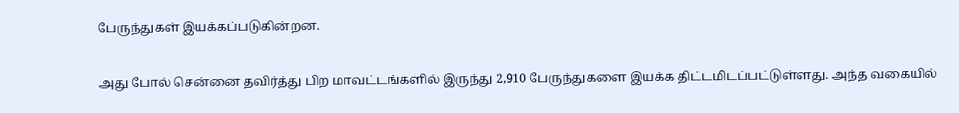பேருந்துகள் இயக்கப்படுகின்றன.

அது போல் சென்னை தவிர்த்து பிற மாவட்டங்களில் இருந்து 2,910 பேருந்துகளை இயக்க திட்டமிடப்பட்டுள்ளது. அந்த வகையில்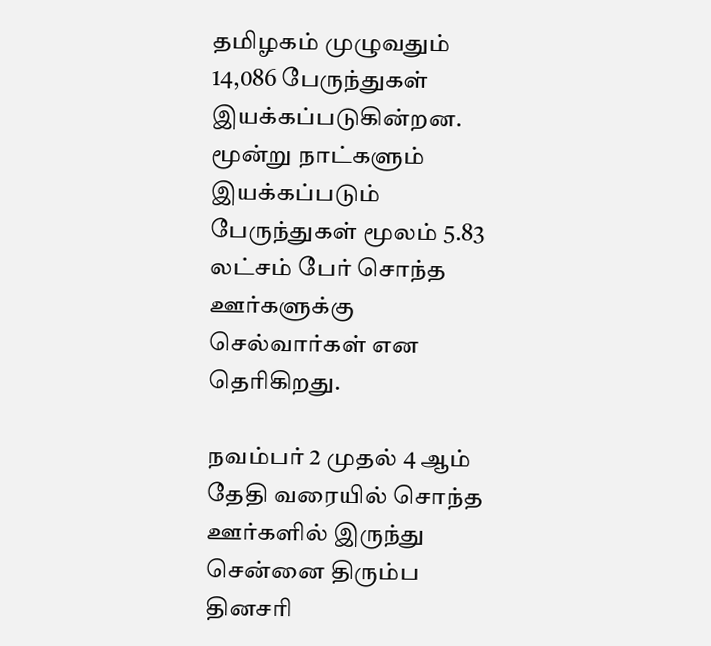தமிழகம் முழுவதும் 14,086 பேருந்துகள் இயக்கப்படுகின்றன. மூன்று நாட்களும் இயக்கப்படும் பேருந்துகள் மூலம் 5.83 லட்சம் பேர் சொந்த ஊர்களுக்கு செல்வார்கள் என தெரிகிறது.

நவம்பர் 2 முதல் 4 ஆம் தேதி வரையில் சொந்த ஊர்களில் இருந்து சென்னை திரும்ப தினசரி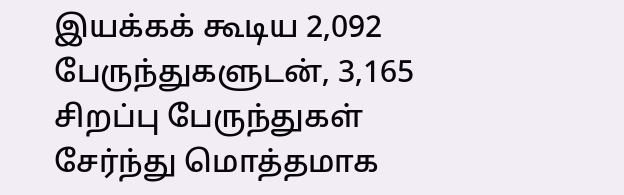இயக்கக் கூடிய 2,092 பேருந்துகளுடன், 3,165 சிறப்பு பேருந்துகள் சேர்ந்து மொத்தமாக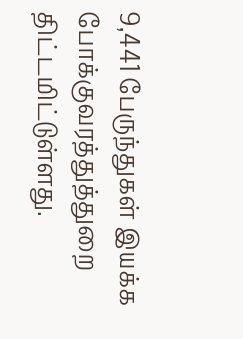9,441 பேருந்துகள் இயக்க போக்குவரத்துத்துறை திட்டமிட்டுள்ளது.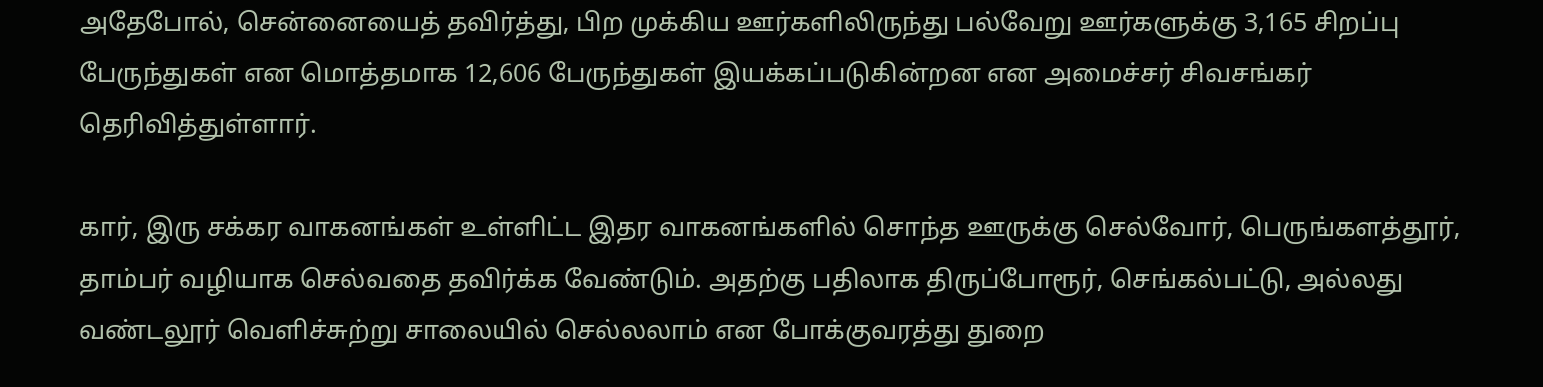அதேபோல், சென்னையைத் தவிர்த்து, பிற முக்கிய ஊர்களிலிருந்து பல்வேறு ஊர்களுக்கு 3,165 சிறப்பு பேருந்துகள் என மொத்தமாக 12,606 பேருந்துகள் இயக்கப்படுகின்றன என அமைச்சர் சிவசங்கர் தெரிவித்துள்ளார்.

கார், இரு சக்கர வாகனங்கள் உள்ளிட்ட இதர வாகனங்களில் சொந்த ஊருக்கு செல்வோர், பெருங்களத்தூர், தாம்பர் வழியாக செல்வதை தவிர்க்க வேண்டும். அதற்கு பதிலாக திருப்போரூர், செங்கல்பட்டு, அல்லது வண்டலூர் வெளிச்சுற்று சாலையில் செல்லலாம் என போக்குவரத்து துறை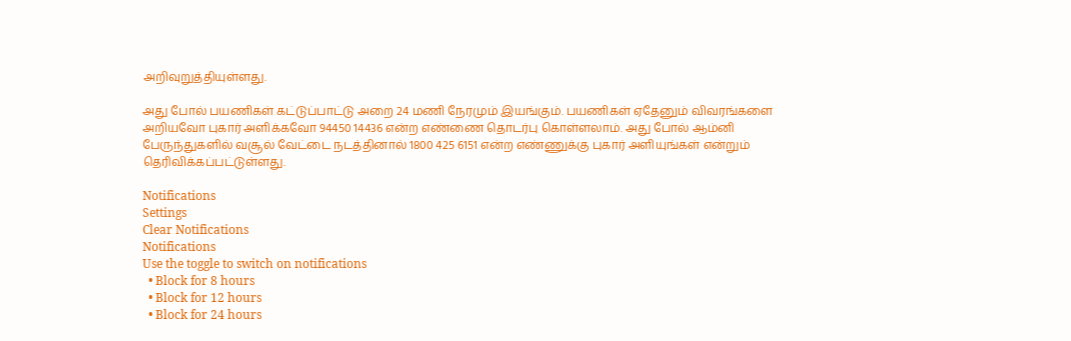அறிவுறுத்தியுள்ளது.

அது போல் பயணிகள் கட்டுப்பாட்டு அறை 24 மணி நேரமும் இயங்கும். பயணிகள் ஏதேனும் விவரங்களை அறியவோ புகார் அளிக்கவோ 94450 14436 என்ற எண்ணை தொடர்பு கொள்ளலாம். அது போல் ஆம்னி பேருந்துகளில் வசூல் வேட்டை நடத்தினால் 1800 425 6151 என்ற எண்ணுக்கு புகார் அளியுங்கள் என்றும் தெரிவிக்கப்பட்டுள்ளது.

Notifications
Settings
Clear Notifications
Notifications
Use the toggle to switch on notifications
  • Block for 8 hours
  • Block for 12 hours
  • Block for 24 hours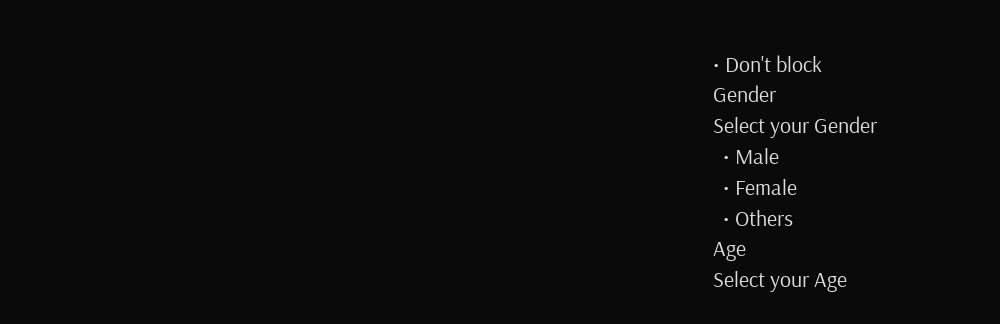• Don't block
Gender
Select your Gender
  • Male
  • Female
  • Others
Age
Select your Age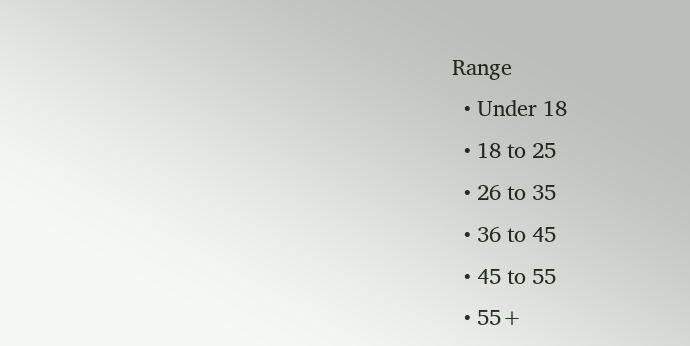Range
  • Under 18
  • 18 to 25
  • 26 to 35
  • 36 to 45
  • 45 to 55
  • 55+